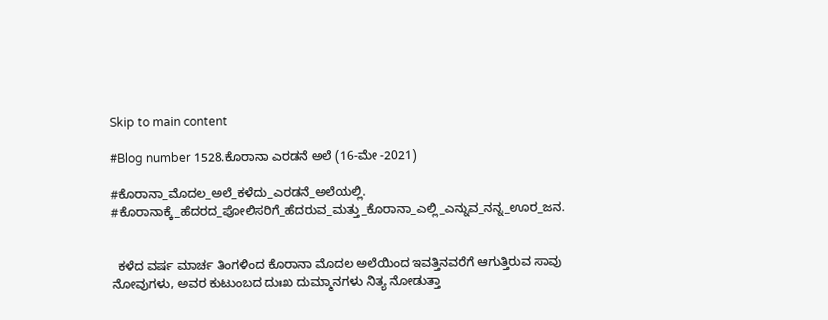Skip to main content

#Blog number 1528.ಕೊರಾನಾ ಎರಡನೆ ಅಲೆ (16-ಮೇ -2021)

#ಕೊರಾನಾ_ಮೊದಲ_ಅಲೆ_ಕಳೆದು_ಎರಡನೆ_ಅಲೆಯಲ್ಲಿ.
#ಕೊರಾನಾಕ್ಕೆ_ಹೆದರದ_ಪೋಲಿಸರಿಗೆ_ಹೆದರುವ_ಮತ್ತು_ಕೊರಾನಾ_ಎಲ್ಲಿ_ಎನ್ನುವ_ನನ್ನ_ಊರ_ಜನ.


  ಕಳೆದ ವರ್ಷ ಮಾರ್ಚ ತಿಂಗಳಿಂದ ಕೊರಾನಾ ಮೊದಲ ಅಲೆಯಿಂದ ಇವತ್ತಿನವರೆಗೆ ಆಗುತ್ತಿರುವ ಸಾವು ನೋವುಗಳು, ಅವರ ಕುಟುಂಬದ ದುಃಖ ದುಮ್ಮಾನಗಳು ನಿತ್ಯ ನೋಡುತ್ತಾ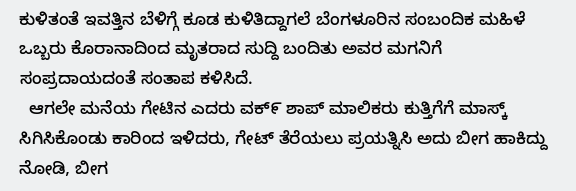ಕುಳಿತಂತೆ ಇವತ್ತಿನ ಬೆಳಿಗ್ಗೆ ಕೂಡ ಕುಳಿತಿದ್ದಾಗಲೆ ಬೆಂಗಳೂರಿನ ಸಂಬಂದಿಕ ಮಹಿಳೆ ಒಬ್ಬರು ಕೊರಾನಾದಿಂದ ಮೃತರಾದ ಸುದ್ದಿ ಬಂದಿತು ಅವರ ಮಗನಿಗೆ ಸಂಪ್ರದಾಯದಂತೆ ಸಂತಾಪ ಕಳಿಸಿದೆ.
  ಆಗಲೇ ಮನೆಯ ಗೇಟಿನ ಎದರು ವಕ್೯ ಶಾಪ್ ಮಾಲಿಕರು ಕುತ್ತಿಗೆಗೆ ಮಾಸ್ಕ್ ಸಿಗಿಸಿಕೊಂಡು ಕಾರಿಂದ ಇಳಿದರು, ಗೇಟ್ ತೆರೆಯಲು ಪ್ರಯತ್ನಿಸಿ ಅದು ಬೀಗ ಹಾಕಿದ್ದು ನೋಡಿ, ಬೀಗ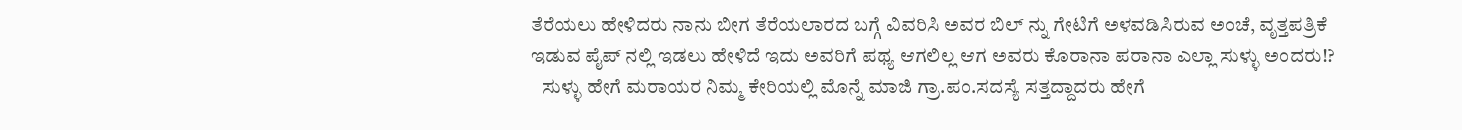ತೆರೆಯಲು ಹೇಳಿದರು ನಾನು ಬೀಗ ತೆರೆಯಲಾರದ ಬಗ್ಗೆ ವಿವರಿಸಿ ಅವರ ಬಿಲ್ ನ್ನು ಗೇಟಿಗೆ ಅಳವಡಿಸಿರುವ ಅಂಚೆ, ವೃತ್ತಪತ್ರಿಕೆ ಇಡುವ ಪೈಪ್ ನಲ್ಲಿ ಇಡಲು ಹೇಳಿದೆ ಇದು ಅವರಿಗೆ ಪಥ್ಯ ಆಗಲಿಲ್ಲ ಆಗ ಅವರು ಕೊರಾನಾ ಪರಾನಾ ಎಲ್ಲಾ ಸುಳ್ಳು ಅಂದರು!?
   ಸುಳ್ಳು ಹೇಗೆ ಮರಾಯರ ನಿಮ್ಮ ಕೇರಿಯಲ್ಲಿ ಮೊನ್ನೆ ಮಾಜಿ ಗ್ರಾ.ಪಂ.ಸದಸ್ಯೆ ಸತ್ತದ್ದಾದರು ಹೇಗೆ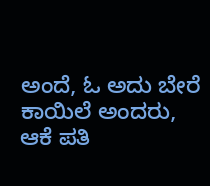ಅಂದೆ, ಓ ಅದು ಬೇರೆ ಕಾಯಿಲೆ ಅಂದರು, ಆಕೆ ಪತಿ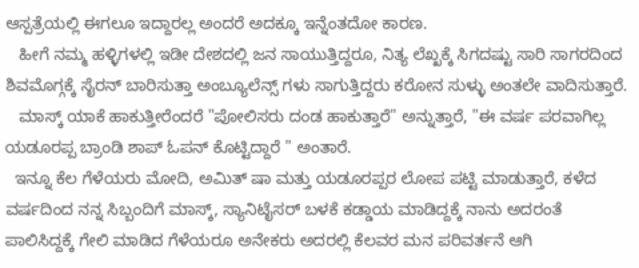ಆಸ್ಪತ್ರೆಯಲ್ಲಿ ಈಗಲೂ ಇದ್ದಾರಲ್ಲ ಅಂದರೆ ಅದಕ್ಕೂ ಇನ್ನೆಂತದೋ ಕಾರಣ.
   ಹೀಗೆ ನಮ್ಮ ಹಳ್ಳಿಗಳಲ್ಲಿ ಇಡೀ ದೇಶದಲ್ಲಿ ಜನ ಸಾಯುತ್ತಿದ್ದರೂ, ನಿತ್ಯ ಲೆಖ್ಖಕ್ಕೆ ಸಿಗದಷ್ಟು ಸಾರಿ ಸಾಗರದಿಂದ ಶಿವಮೊಗ್ಗಕ್ಕೆ ಸೈರನ್ ಬಾರಿಸುತ್ತಾ ಅಂಬ್ಯೂಲೆನ್ಸ್ ಗಳು ಸಾಗುತ್ತಿದ್ದರು ಕರೋನ ಸುಳ್ಳು ಅಂತಲೇ ವಾದಿಸುತ್ತಾರೆ.
   ಮಾಸ್ಕ್ ಯಾಕೆ ಹಾಕುತ್ತೀರೆಂದರೆ "ಪೋಲಿಸರು ದಂಡ ಹಾಕುತ್ತಾರೆ" ಅನ್ನುತ್ತಾರೆ, "ಈ ವರ್ಷ ಪರವಾಗಿಲ್ಲ ಯಡೂರಪ್ಪ ಬ್ರಾಂಡಿ ಶಾಪ್ ಓಪನ್ ಕೊಟ್ಟಿದ್ದಾರೆ " ಅಂತಾರೆ.
  ಇನ್ನೂ ಕೆಲ ಗೆಳೆಯರು ಮೋದಿ, ಅಮಿತ್ ಷಾ ಮತ್ತು ಯಡೂರಪ್ಪರ ಲೋಪ ಪಟ್ಟಿ ಮಾಡುತ್ತಾರೆ, ಕಳೆದ ವರ್ಷದಿಂದ ನನ್ನ ಸಿಬ್ಬಂದಿಗೆ ಮಾಸ್ಕ್, ಸ್ಯಾನಿಟೈಸರ್ ಬಳಕೆ ಕಡ್ಡಾಯ ಮಾಡಿದ್ದಕ್ಕೆ ನಾನು ಅದರಂತೆ ಪಾಲಿಸಿದ್ದಕ್ಕೆ ಗೇಲಿ ಮಾಡಿದ ಗೆಳೆಯರೂ ಅನೇಕರು ಅದರಲ್ಲಿ ಕೆಲವರ ಮನ ಪರಿವರ್ತನೆ ಆಗಿ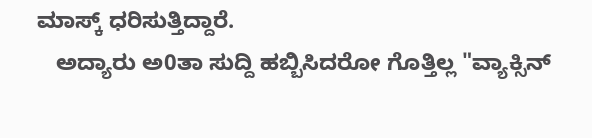ಮಾಸ್ಕ್ ಧರಿಸುತ್ತಿದ್ದಾರೆ.
   ಅದ್ಯಾರು ಅ0ತಾ ಸುದ್ದಿ ಹಬ್ಬಿಸಿದರೋ ಗೊತ್ತಿಲ್ಲ "ವ್ಯಾಕ್ಸಿನ್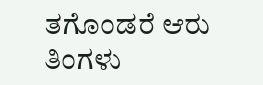ತಗೊಂಡರೆ ಆರು ತಿಂಗಳು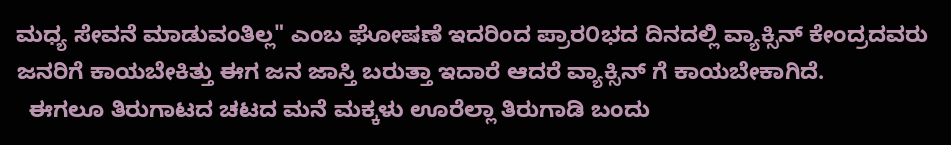ಮಧ್ಯ ಸೇವನೆ ಮಾಡುವಂತಿಲ್ಲ" ಎಂಬ ಘೋಷಣೆ ಇದರಿಂದ ಪ್ರಾರ೦ಭದ ದಿನದಲ್ಲಿ ವ್ಯಾಕ್ಸಿನ್ ಕೇಂದ್ರದವರು ಜನರಿಗೆ ಕಾಯಬೇಕಿತ್ತು ಈಗ ಜನ ಜಾಸ್ತಿ ಬರುತ್ತಾ ಇದಾರೆ ಆದರೆ ವ್ಯಾಕ್ಸಿನ್ ಗೆ ಕಾಯಬೇಕಾಗಿದೆ.
  ಈಗಲೂ ತಿರುಗಾಟದ ಚಟದ ಮನೆ ಮಕ್ಕಳು ಊರೆಲ್ಲಾ ತಿರುಗಾಡಿ ಬಂದು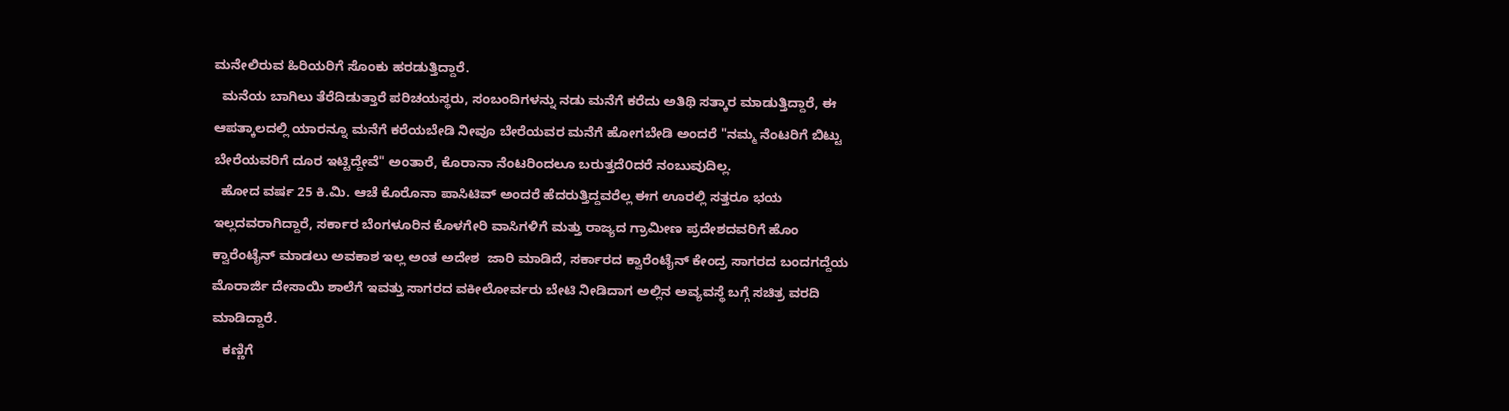ಮನೇಲಿರುವ ಹಿರಿಯರಿಗೆ ಸೊಂಕು ಹರಡುತ್ತಿದ್ದಾರೆ.
  ಮನೆಯ ಬಾಗಿಲು ತೆರೆದಿಡುತ್ತಾರೆ ಪರಿಚಯಸ್ಥರು, ಸಂಬಂದಿಗಳನ್ನು ನಡು ಮನೆಗೆ ಕರೆದು ಅತಿಥಿ ಸತ್ಕಾರ ಮಾಡುತ್ತಿದ್ದಾರೆ, ಈ ಆಪತ್ಕಾಲದಲ್ಲಿ ಯಾರನ್ನೂ ಮನೆಗೆ ಕರೆಯಬೇಡಿ ನೀವೂ ಬೇರೆಯವರ ಮನೆಗೆ ಹೋಗಬೇಡಿ ಅಂದರೆ "ನಮ್ಮ ನೆಂಟರಿಗೆ ಬಿಟ್ಟು ಬೇರೆಯವರಿಗೆ ದೂರ ಇಟ್ಟಿದ್ದೇವೆ" ಅಂತಾರೆ, ಕೊರಾನಾ ನೆಂಟರಿಂದಲೂ ಬರುತ್ತದೆ೦ದರೆ ನಂಬುವುದಿಲ್ಲ.
  ಹೋದ ವರ್ಷ 25 ಕಿ.ಮಿ. ಆಚೆ ಕೊರೊನಾ ಪಾಸಿಟಿವ್ ಅಂದರೆ ಹೆದರುತ್ತಿದ್ದವರೆಲ್ಲ ಈಗ ಊರಲ್ಲಿ ಸತ್ತರೂ ಭಯ ಇಲ್ಲದವರಾಗಿದ್ದಾರೆ, ಸರ್ಕಾರ ಬೆಂಗಳೂರಿನ ಕೊಳಗೇರಿ ವಾಸಿಗಳಿಗೆ ಮತ್ತು ರಾಜ್ಯದ ಗ್ರಾಮೀಣ ಪ್ರದೇಶದವರಿಗೆ ಹೊಂ ಕ್ವಾರೆಂಟೈನ್ ಮಾಡಲು ಅವಕಾಶ ಇಲ್ಲ ಅಂತ ಅದೇಶ  ಜಾರಿ ಮಾಡಿದೆ, ಸರ್ಕಾರದ ಕ್ವಾರೆಂಟೈನ್ ಕೇಂದ್ರ ಸಾಗರದ ಬಂದಗದ್ದೆಯ ಮೊರಾರ್ಜಿ ದೇಸಾಯಿ ಶಾಲೆಗೆ ಇವತ್ತು ಸಾಗರದ ವಕೀಲೋರ್ವರು ಬೇಟಿ ನೀಡಿದಾಗ ಅಲ್ಲಿನ ಅವ್ಯವಸ್ಥೆ ಬಗ್ಗೆ ಸಚಿತ್ರ ವರದಿ ಮಾಡಿದ್ದಾರೆ.
   ಕಣ್ಣಿಗೆ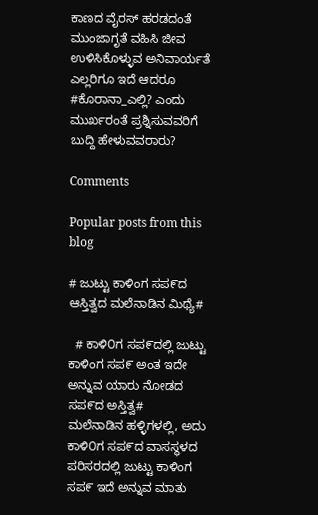ಕಾಣದ ವೈರಸ್‌ ಹರಡದಂತೆ ಮುಂಜಾಗೃತೆ ವಹಿಸಿ ಜೀವ ಉಳಿಸಿಕೊಳ್ಳುವ ಅನಿವಾರ್ಯತೆ ಎಲ್ಲರಿಗೂ ಇದೆ ಆದರೂ #ಕೊರಾನಾ_ಎಲ್ಲಿ? ಎಂದು ಮುರ್ಖರಂತೆ ಪ್ರಶ್ನಿಸುವವರಿಗೆ ಬುದ್ದಿ ಹೇಳುವವರಾರು?

Comments

Popular posts from this blog

# ಜುಟ್ಟು ಕಾಳಿಂಗ ಸಪ೯ದ ಆಸ್ತಿತ್ವದ ಮಲೆನಾಡಿನ ಮಿಥ್ಯೆ#

  # ಕಾಳಿ೦ಗ ಸಪ೯ದಲ್ಲಿ ಜುಟ್ಟು ಕಾಳಿಂಗ ಸಪ೯ ಅಂತ ಇದೇ ಅನ್ನುವ ಯಾರು ನೋಡದ ಸಪ೯ದ ಅಸ್ತಿತ್ವ#    ಮಲೆನಾಡಿನ ಹಳ್ಳಿಗಳಲ್ಲಿ, ಅದು ಕಾಳಿ೦ಗ ಸಪ೯ದ ವಾಸಸ್ಥಳದ ಪರಿಸರದಲ್ಲಿ ಜುಟ್ಟು ಕಾಳಿಂಗ ಸಪ೯ ಇದೆ ಅನ್ನುವ ಮಾತು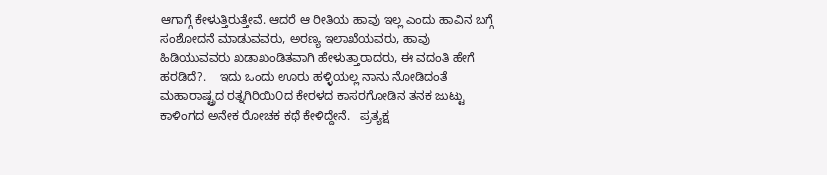ಆಗಾಗ್ಗೆ ಕೇಳುತ್ತಿರುತ್ತೇವೆ. ಆದರೆ ಆ ರೀತಿಯ ಹಾವು ಇಲ್ಲ ಎಂದು ಹಾವಿನ ಬಗ್ಗೆ ಸಂಶೋದನೆ ಮಾಡುವವರು, ಅರಣ್ಯ ಇಲಾಖೆಯವರು, ಹಾವು ಹಿಡಿಯುವವರು ಖಡಾಖಂಡಿತವಾಗಿ ಹೇಳುತ್ತಾರಾದರು, ಈ ವದಂತಿ ಹೇಗೆ ಹರಡಿದೆ?.    ಇದು ಒಂದು ಊರು ಹಳ್ಳಿಯಲ್ಲ ನಾನು ನೋಡಿದಂತೆ ಮಹಾರಾಷ್ಟ್ರದ ರತ್ನಗಿರಿಯಿ೦ದ ಕೇರಳದ ಕಾಸರಗೋಡಿನ ತನಕ ಜುಟ್ಟು ಕಾಳಿಂಗದ ಅನೇಕ ರೋಚಕ ಕಥೆ ಕೇಳಿದ್ದೇನೆ.   ಪ್ರತ್ಯಕ್ಷ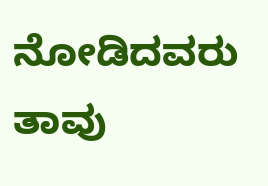ನೋಡಿದವರು ತಾವು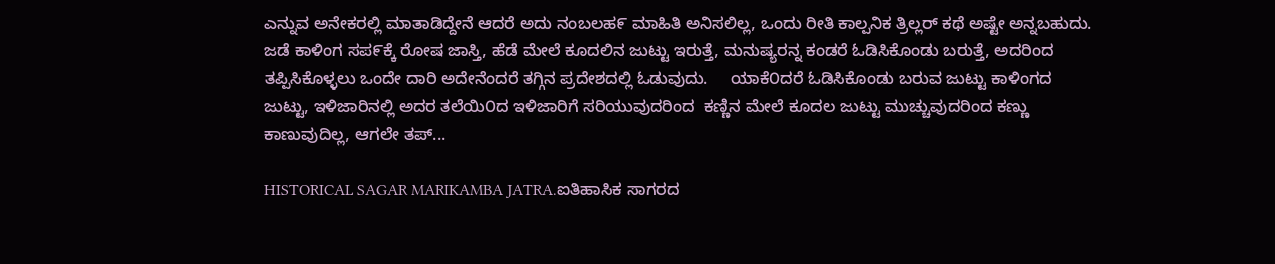ಎನ್ನುವ ಅನೇಕರಲ್ಲಿ ಮಾತಾಡಿದ್ದೇನೆ ಆದರೆ ಅದು ನಂಬಲಹ೯ ಮಾಹಿತಿ ಅನಿಸಲಿಲ್ಲ, ಒಂದು ರೀತಿ ಕಾಲ್ಪನಿಕ ತ್ರಿಲ್ಲರ್ ಕಥೆ ಅಷ್ಟೇ ಅನ್ನಬಹುದು.    ಜಡೆ ಕಾಳಿಂಗ ಸಪ೯ಕ್ಕೆ ರೋಷ ಜಾಸ್ತಿ, ಹೆಡೆ ಮೇಲೆ ಕೂದಲಿನ ಜುಟ್ಟು ಇರುತ್ತೆ, ಮನುಷ್ಯರನ್ನ ಕಂಡರೆ ಓಡಿಸಿಕೊಂಡು ಬರುತ್ತೆ, ಅದರಿಂದ ತಪ್ಪಿಸಿಕೊಳ್ಳಲು ಒಂದೇ ದಾರಿ ಅದೇನೆಂದರೆ ತಗ್ಗಿನ ಪ್ರದೇಶದಲ್ಲಿ ಓಡುವುದು.     ಯಾಕೆ೦ದರೆ ಓಡಿಸಿಕೊಂಡು ಬರುವ ಜುಟ್ಟು ಕಾಳಿಂಗದ ಜುಟ್ಟು, ಇಳಿಜಾರಿನಲ್ಲಿ ಅದರ ತಲೆಯಿ೦ದ ಇಳಿಜಾರಿಗೆ ಸರಿಯುವುದರಿಂದ  ಕಣ್ಣಿನ ಮೇಲೆ ಕೂದಲ ಜುಟ್ಟು ಮುಚ್ಚುವುದರಿಂದ ಕಣ್ಣು ಕಾಣುವುದಿಲ್ಲ, ಆಗಲೇ ತಪ್...

HISTORICAL SAGAR MARIKAMBA JATRA.ಐತಿಹಾಸಿಕ ಸಾಗರದ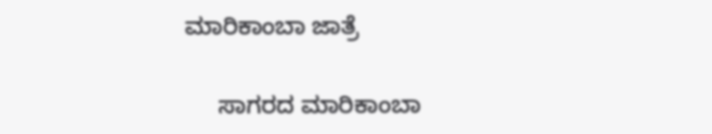ಮಾರಿಕಾಂಬಾ ಜಾತ್ರೆ

     ಸಾಗರದ ಮಾರಿಕಾಂಬಾ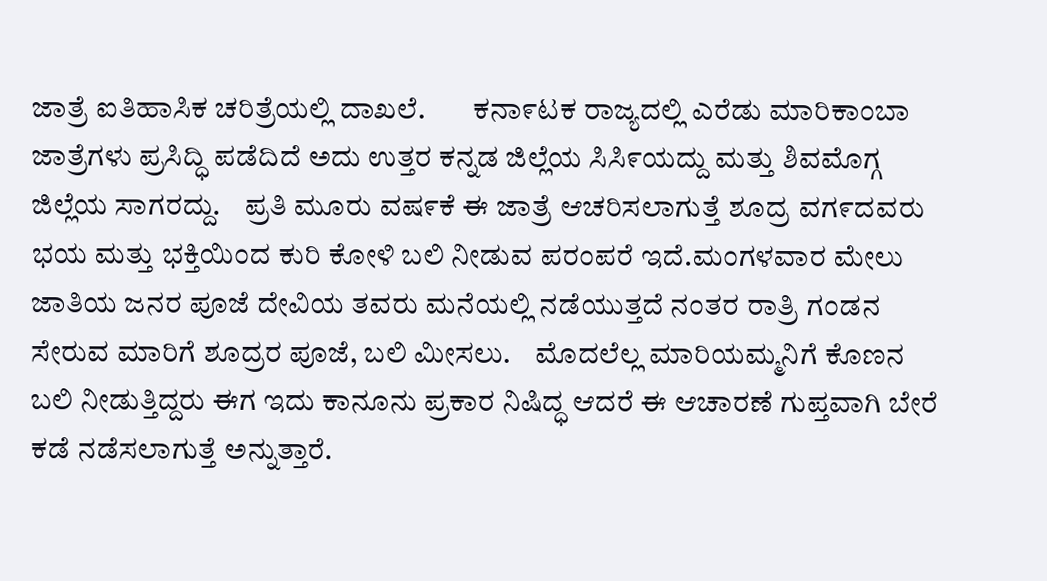ಜಾತ್ರೆ ಐತಿಹಾಸಿಕ ಚರಿತ್ರೆಯಲ್ಲಿ ದಾಖಲೆ.        ಕನಾ೯ಟಕ ರಾಜ್ಯದಲ್ಲಿ ಎರೆಡು ಮಾರಿಕಾಂಬಾ ಜಾತ್ರೆಗಳು ಪ್ರಸಿದ್ಧಿ ಪಡೆದಿದೆ ಅದು ಉತ್ತರ ಕನ್ನಡ ಜಿಲ್ಲೆಯ ಸಿಸಿ೯ಯದ್ದು ಮತ್ತು ಶಿವಮೊಗ್ಗ ಜಿಲ್ಲೆಯ ಸಾಗರದ್ದು.    ಪ್ರತಿ ಮೂರು ವಷ೯ಕೆ ಈ ಜಾತ್ರೆ ಆಚರಿಸಲಾಗುತ್ತೆ ಶೂದ್ರ ವಗ೯ದವರು ಭಯ ಮತ್ತು ಭಕ್ತಿಯಿಂದ ಕುರಿ ಕೋಳಿ ಬಲಿ ನೀಡುವ ಪರಂಪರೆ ಇದೆ.ಮಂಗಳವಾರ ಮೇಲು ಜಾತಿಯ ಜನರ ಪೂಜೆ ದೇವಿಯ ತವರು ಮನೆಯಲ್ಲಿ ನಡೆಯುತ್ತದೆ ನಂತರ ರಾತ್ರಿ ಗಂಡನ ಸೇರುವ ಮಾರಿಗೆ ಶೂದ್ರರ ಪೂಜೆ, ಬಲಿ ಮೀಸಲು.    ಮೊದಲೆಲ್ಲ ಮಾರಿಯಮ್ಮನಿಗೆ ಕೊಣನ ಬಲಿ ನೀಡುತ್ತಿದ್ದರು ಈಗ ಇದು ಕಾನೂನು ಪ್ರಕಾರ ನಿಷಿದ್ಧ ಆದರೆ ಈ ಆಚಾರಣೆ ಗುಪ್ತವಾಗಿ ಬೇರೆ ಕಡೆ ನಡೆಸಲಾಗುತ್ತೆ ಅನ್ನುತ್ತಾರೆ.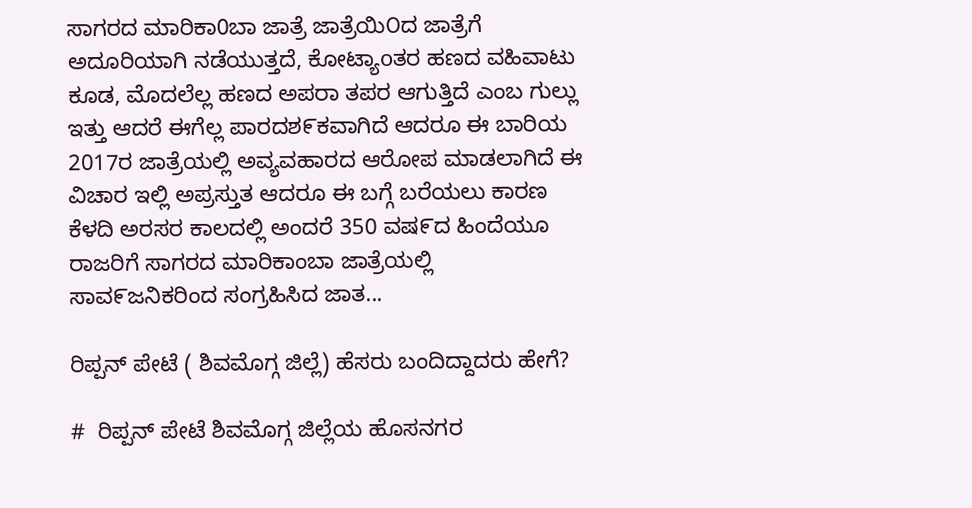ಸಾಗರದ ಮಾರಿಕಾ0ಬಾ ಜಾತ್ರೆ ಜಾತ್ರೆಯಿ೦ದ ಜಾತ್ರೆಗೆ ಅದೂರಿಯಾಗಿ ನಡೆಯುತ್ತದೆ, ಕೋಟ್ಯಾoತರ ಹಣದ ವಹಿವಾಟು ಕೂಡ, ಮೊದಲೆಲ್ಲ ಹಣದ ಅಪರಾ ತಪರ ಆಗುತ್ತಿದೆ ಎಂಬ ಗುಲ್ಲು ಇತ್ತು ಆದರೆ ಈಗೆಲ್ಲ ಪಾರದಶ೯ಕವಾಗಿದೆ ಆದರೂ ಈ ಬಾರಿಯ 2017ರ ಜಾತ್ರೆಯಲ್ಲಿ ಅವ್ಯವಹಾರದ ಆರೋಪ ಮಾಡಲಾಗಿದೆ ಈ ವಿಚಾರ ಇಲ್ಲಿ ಅಪ್ರಸ್ತುತ ಆದರೂ ಈ ಬಗ್ಗೆ ಬರೆಯಲು ಕಾರಣ ಕೆಳದಿ ಅರಸರ ಕಾಲದಲ್ಲಿ ಅಂದರೆ 350 ವಷ೯ದ ಹಿಂದೆಯೂ ರಾಜರಿಗೆ ಸಾಗರದ ಮಾರಿಕಾಂಬಾ ಜಾತ್ರೆಯಲ್ಲಿ ಸಾವ೯ಜನಿಕರಿಂದ ಸಂಗ್ರಹಿಸಿದ ಜಾತ...

ರಿಪ್ಪನ್ ಪೇಟೆ ( ಶಿವಮೊಗ್ಗ ಜಿಲ್ಲೆ) ಹೆಸರು ಬಂದಿದ್ದಾದರು ಹೇಗೆ?

#  ರಿಪ್ಪನ್ ಪೇಟೆ ಶಿವಮೊಗ್ಗ ಜಿಲ್ಲೆಯ ಹೊಸನಗರ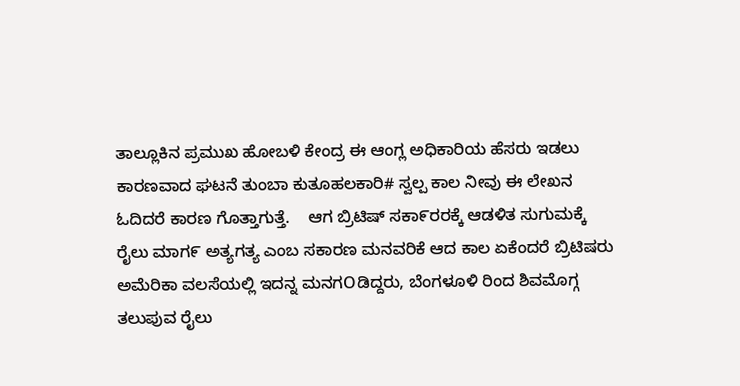ತಾಲ್ಲೂಕಿನ ಪ್ರಮುಖ ಹೋಬಳಿ ಕೇಂದ್ರ ಈ ಆಂಗ್ಲ ಅಧಿಕಾರಿಯ ಹೆಸರು ಇಡಲು ಕಾರಣವಾದ ಘಟನೆ ತುಂಬಾ ಕುತೂಹಲಕಾರಿ# ಸ್ವಲ್ಪ ಕಾಲ ನೀವು ಈ ಲೇಖನ ಓದಿದರೆ ಕಾರಣ ಗೊತ್ತಾಗುತ್ತೆ.    ಆಗ ಬ್ರಿಟಿಷ್ ಸಕಾ೯ರರಕ್ಕೆ ಆಡಳಿತ ಸುಗುಮಕ್ಕೆ ರೈಲು ಮಾಗ೯ ಅತ್ಯಗತ್ಯ ಎಂಬ ಸಕಾರಣ ಮನವರಿಕೆ ಆದ ಕಾಲ ಏಕೆಂದರೆ ಬ್ರಿಟಿಷರು ಅಮೆರಿಕಾ ವಲಸೆಯಲ್ಲಿ ಇದನ್ನ ಮನಗOಡಿದ್ದರು, ಬೆಂಗಳೂಳಿ ರಿಂದ ಶಿವಮೊಗ್ಗ ತಲುಪುವ ರೈಲು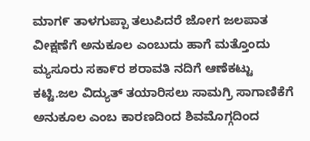ಮಾಗ೯ ತಾಳಗುಪ್ಪಾ ತಲುಪಿದರೆ ಜೋಗ ಜಲಪಾತ ವೀಕ್ಷಣೆಗೆ ಅನುಕೂಲ ಎಂಬುದು ಹಾಗೆ ಮತ್ತೊಂದು ಮ್ಯಸೂರು ಸಕಾ೯ರ ಶರಾವತಿ ನದಿಗೆ ಆಣೆಕಟ್ಟು ಕಟ್ಟಿ.ಜಲ ವಿದ್ಯುತ್ ತಯಾರಿಸಲು ಸಾಮಗ್ರಿ ಸಾಗಾಣಿಕೆಗೆ ಅನುಕೂಲ ಎಂಬ ಕಾರಣದಿಂದ ಶಿವಮೊಗ್ಗದಿಂದ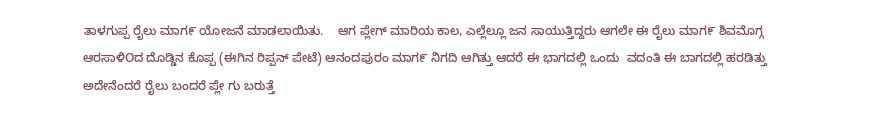ತಾಳಗುಪ್ಪ ರೈಲು ಮಾಗ೯ ಯೋಜನೆ ಮಾಡಲಾಯಿತು.    ಆಗ ಪ್ಲೇಗ್ ಮಾರಿಯ ಕಾಲ, ಎಲ್ಲೆಲ್ಲೂ ಜನ ಸಾಯುತ್ತಿದ್ದರು ಆಗಲೇ ಈ ರೈಲು ಮಾಗ೯ ಶಿವಮೊಗ್ಗ ಆರಸಾಳಿOದ ದೊಡ್ಡಿನ ಕೊಪ್ಪ (ಈಗಿನ ರಿಪ್ಪನ್ ಪೇಟೆ) ಆನಂದಪುರಂ ಮಾಗ೯ ನಿಗದಿ ಆಗಿತ್ತು ಆದರೆ ಈ ಭಾಗದಲ್ಲಿ ಒಂದು  ವದಂತಿ ಈ ಬಾಗದಲ್ಲಿ ಹರಡಿತ್ತು ಅದೇನೆಂದರೆ ರೈಲು ಬಂದರೆ ಪ್ಲೇ ಗು ಬರುತ್ತೆ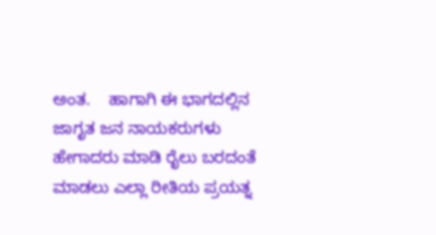ಅಂತ.    ಹಾಗಾಗಿ ಈ ಭಾಗದಲ್ಲಿನ ಜಾಗೃತ ಜನ ನಾಯಕರುಗಳು ಹೇಗಾದರು ಮಾಡಿ ರೈಲು ಬರದಂತೆ ಮಾಡಲು ಎಲ್ಲಾ ರೀತಿಯ ಪ್ರಯತ್ನ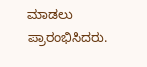ಮಾಡಲು ಪ್ರಾರಂಭಿಸಿದರು.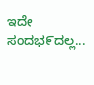ಇದೇ ಸಂದಭ೯ದಲ್ಲ...